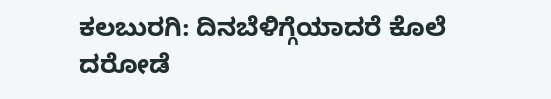ಕಲಬುರಗಿ: ದಿನಬೆಳಿಗ್ಗೆಯಾದರೆ ಕೊಲೆ ದರೋಡೆ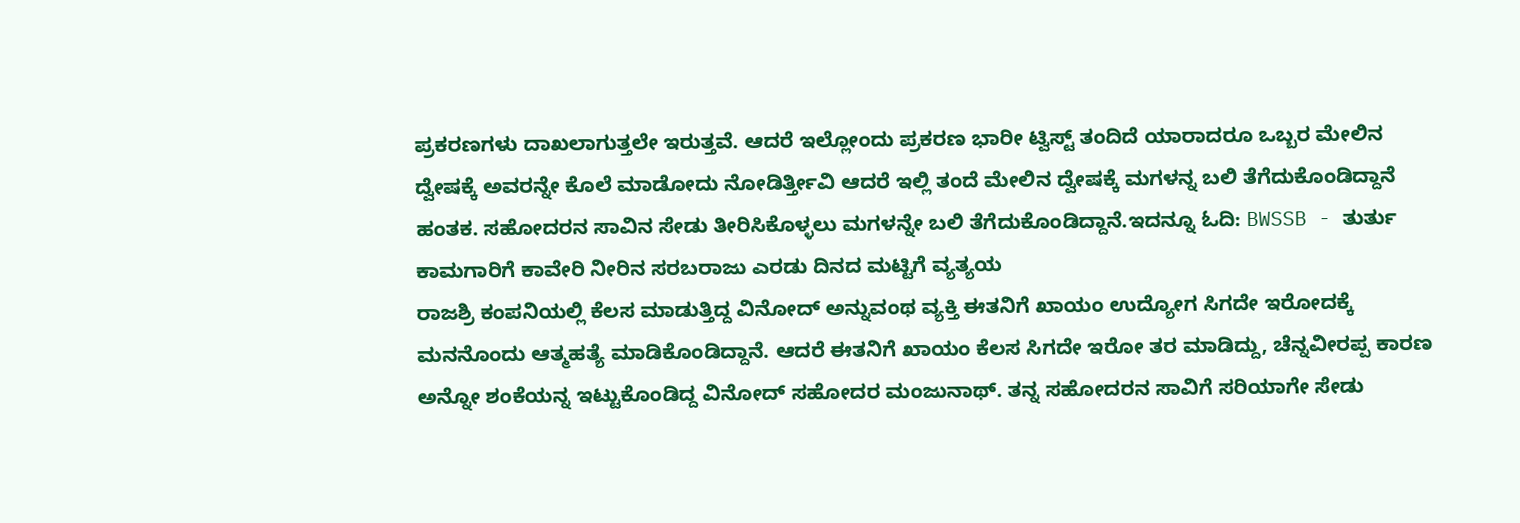ಪ್ರಕರಣಗಳು ದಾಖಲಾಗುತ್ತಲೇ ಇರುತ್ತವೆ. ಆದರೆ ಇಲ್ಲೋಂದು ಪ್ರಕರಣ ಭಾರೀ ಟ್ವಿಸ್ಟ್ ತಂದಿದೆ ಯಾರಾದರೂ ಒಬ್ಬರ ಮೇಲಿನ ದ್ವೇಷಕ್ಕೆ ಅವರನ್ನೇ ಕೊಲೆ ಮಾಡೋದು ನೋಡಿರ್ತ್ತೀವಿ ಆದರೆ ಇಲ್ಲಿ ತಂದೆ ಮೇಲಿನ ದ್ವೇಷಕ್ಕೆ ಮಗಳನ್ನ ಬಲಿ ತೆಗೆದುಕೊಂಡಿದ್ದಾನೆ ಹಂತಕ. ಸಹೋದರನ ಸಾವಿನ ಸೇಡು ತೀರಿಸಿಕೊಳ್ಳಲು ಮಗಳನ್ನೇ ಬಲಿ ತೆಗೆದುಕೊಂಡಿದ್ದಾನೆ.ಇದನ್ನೂ ಓದಿ: BWSSB - ತುರ್ತು ಕಾಮಗಾರಿಗೆ ಕಾವೇರಿ ನೀರಿನ ಸರಬರಾಜು ಎರಡು ದಿನದ ಮಟ್ಟಿಗೆ ವ್ಯತ್ಯಯ
ರಾಜಶ್ರಿ ಕಂಪನಿಯಲ್ಲಿ ಕೆಲಸ ಮಾಡುತ್ತಿದ್ದ ವಿನೋದ್ ಅನ್ನುವಂಥ ವ್ಯಕ್ತಿ ಈತನಿಗೆ ಖಾಯಂ ಉದ್ಯೋಗ ಸಿಗದೇ ಇರೋದಕ್ಕೆ ಮನನೊಂದು ಆತ್ಮಹತ್ಯೆ ಮಾಡಿಕೊಂಡಿದ್ದಾನೆ. ಆದರೆ ಈತನಿಗೆ ಖಾಯಂ ಕೆಲಸ ಸಿಗದೇ ಇರೋ ತರ ಮಾಡಿದ್ದು, ಚೆನ್ನವೀರಪ್ಪ ಕಾರಣ ಅನ್ನೋ ಶಂಕೆಯನ್ನ ಇಟ್ಟುಕೊಂಡಿದ್ದ ವಿನೋದ್ ಸಹೋದರ ಮಂಜುನಾಥ್. ತನ್ನ ಸಹೋದರನ ಸಾವಿಗೆ ಸರಿಯಾಗೇ ಸೇಡು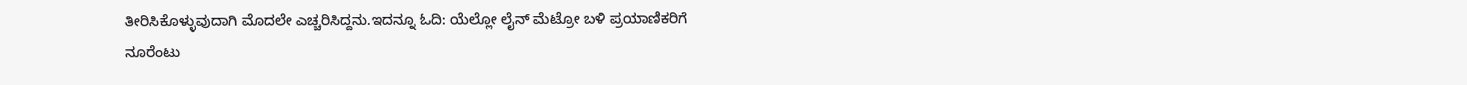ತೀರಿಸಿಕೊಳ್ಳುವುದಾಗಿ ಮೊದಲೇ ಎಚ್ಚರಿಸಿದ್ದನು.ಇದನ್ನೂ ಓದಿ: ಯೆಲ್ಲೋ ಲೈನ್ ಮೆಟ್ರೋ ಬಳಿ ಪ್ರಯಾಣಿಕರಿಗೆ ನೂರೆಂಟು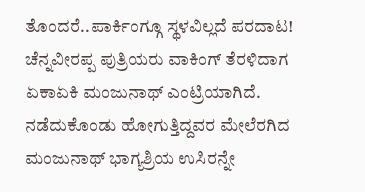ತೊಂದರೆ..ಪಾರ್ಕಿಂಗ್ಗೂ ಸ್ಥಳವಿಲ್ಲದೆ ಪರದಾಟ!
ಚೆನ್ನವೀರಪ್ಪ ಪುತ್ರಿಯರು ವಾಕಿಂಗ್ ತೆರಳಿದಾಗ ಏಕಾಏಕಿ ಮಂಜುನಾಥ್ ಎಂಟ್ರಿಯಾಗಿದೆ. ನಡೆದುಕೊಂಡು ಹೋಗುತ್ತಿದ್ದವರ ಮೇಲೆರಗಿದ ಮಂಜುನಾಥ್ ಭಾಗ್ಯಶ್ರಿಯ ಉಸಿರನ್ನೇ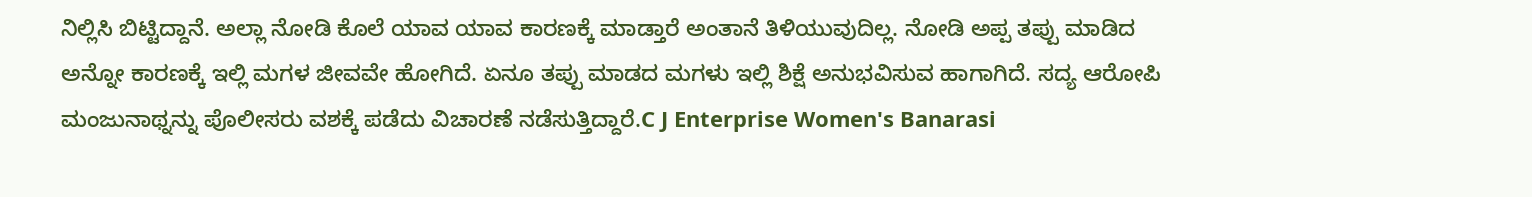ನಿಲ್ಲಿಸಿ ಬಿಟ್ಟಿದ್ದಾನೆ. ಅಲ್ಲಾ ನೋಡಿ ಕೊಲೆ ಯಾವ ಯಾವ ಕಾರಣಕ್ಕೆ ಮಾಡ್ತಾರೆ ಅಂತಾನೆ ತಿಳಿಯುವುದಿಲ್ಲ. ನೋಡಿ ಅಪ್ಪ ತಪ್ಪು ಮಾಡಿದ ಅನ್ನೋ ಕಾರಣಕ್ಕೆ ಇಲ್ಲಿ ಮಗಳ ಜೀವವೇ ಹೋಗಿದೆ. ಏನೂ ತಪ್ಪು ಮಾಡದ ಮಗಳು ಇಲ್ಲಿ ಶಿಕ್ಷೆ ಅನುಭವಿಸುವ ಹಾಗಾಗಿದೆ. ಸದ್ಯ ಆರೋಪಿ ಮಂಜುನಾಥ್ನನ್ನು ಪೊಲೀಸರು ವಶಕ್ಕೆ ಪಡೆದು ವಿಚಾರಣೆ ನಡೆಸುತ್ತಿದ್ದಾರೆ.C J Enterprise Women's Banarasi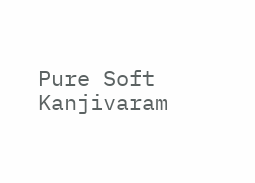Pure Soft Kanjivaram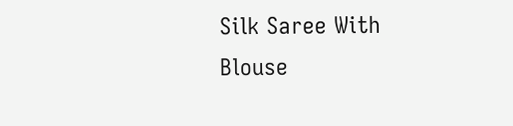Silk Saree With Blouse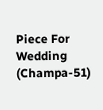Piece For Wedding (Champa-51)